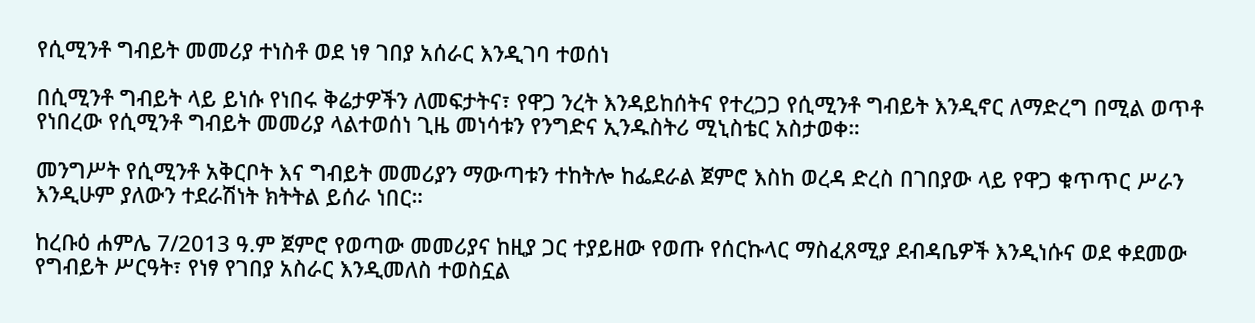የሲሚንቶ ግብይት መመሪያ ተነስቶ ወደ ነፃ ገበያ አሰራር እንዲገባ ተወሰነ

በሲሚንቶ ግብይት ላይ ይነሱ የነበሩ ቅሬታዎችን ለመፍታትና፣ የዋጋ ንረት እንዳይከሰትና የተረጋጋ የሲሚንቶ ግብይት እንዲኖር ለማድረግ በሚል ወጥቶ የነበረው የሲሚንቶ ግብይት መመሪያ ላልተወሰነ ጊዜ መነሳቱን የንግድና ኢንዱስትሪ ሚኒስቴር አስታወቀ።

መንግሥት የሲሚንቶ አቅርቦት እና ግብይት መመሪያን ማውጣቱን ተከትሎ ከፌደራል ጀምሮ እስከ ወረዳ ድረስ በገበያው ላይ የዋጋ ቁጥጥር ሥራን እንዲሁም ያለውን ተደራሽነት ክትትል ይሰራ ነበር።

ከረቡዕ ሐምሌ 7/2013 ዓ.ም ጀምሮ የወጣው መመሪያና ከዚያ ጋር ተያይዘው የወጡ የሰርኩላር ማስፈጸሚያ ደብዳቤዎች እንዲነሱና ወደ ቀደመው የግብይት ሥርዓት፣ የነፃ የገበያ አስራር እንዲመለስ ተወስኗል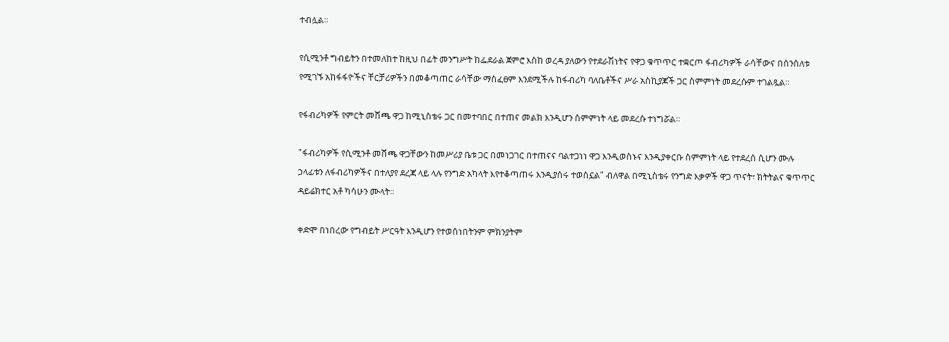ተብሏል።

የሲሚንቶ ግብይትን በተመለከተ ከዚህ በፊት መንግሥት ከፌደራል ጀምሮ እስከ ወረዳ ያለውን የተደራሽነትና የዋጋ ቁጥጥር ተቋርጦ ፋብሪካዎች ራሳቸውና በሰንሰለቱ የሚገኙ አከፋፋዮችና ቸርቻሪዎችን በመቆጣጠር ራሳቸው ማስፈፀም እንደሚችሉ ከፋብሪካ ባለቤቶችና ሥራ አስኪያጆች ጋር ስምምነት መደረሱም ተገልጿል።

የፋብሪካዎች የምርት መሸጫ ዋጋ ከሚኒስቴሩ ጋር በመተባበር በተጠና መልክ እንዲሆን ስምምነት ላይ መደረሱ ተነግሯል።

"ፋብሪካዎች የሲሚንቶ መሸጫ ዋጋቸውን ከመሥሪያ ቤቱ ጋር በመነጋገር በተጠናና ባልተጋነነ ዋጋ እንዲወስኑና እንዲያቀርቡ ስምምነት ላይ የተደረሰ ሲሆን ሙሉ ኃላፊቱን ለፋብሪካዎችና በተለያየ ደረጃ ላይ ላሉ የንግድ አካላት እየተቆጣጠሩ እንዲያሰሩ ተወስኗል" ብለዋል በሚኒስቴሩ የንግድ እቃዎች ዋጋ ጥናት፣ ክትትልና ቁጥጥር ዳይሬክተር አቶ ካሳሁን ሙላት።

ቀድሞ በነበረው የግብይት ሥርዓት እንዲሆን የተወሰነበትንም ምክንያትም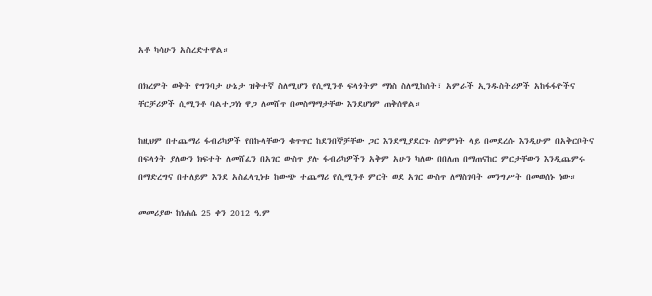አቶ ካሳሁን አስረድተዋል።

በክረምት ወቅት የግንባታ ሁኔታ ዝቅተኛ ስለሚሆን የሲሚንቶ ፍላጎትም ማነስ ስለሚከሰት፣ አምራች ኢንዱስትሪዎች አከፋፋዮችና ቸርቻሪዎች ሲሚንቶ ባልተጋነነ ዋጋ ለመሸጥ በመስማማታቸው እንደሆነም ጠቅሰዋል።

ከዚህም በተጨማሪ ፋብሪካዎች የበኩላቸውን ቁጥጥር ከደንበኞቻቸው ጋር እንደሚያደርጉ ስምምነት ላይ በመደረሱ እንዲሁም በአቅርቦትና በፍላጎት ያለውን ክፍተት ለመሸፈን በአገር ውስጥ ያሉ ፋብሪካዎችን አቅም አሁን ካለው በበለጠ በማጠናከር ምርታቸውን እንዲጨምሩ በማድረግና በተለይም እንደ አስፈላጊነቱ ከውጭ ተጨማሪ የሲሚንቶ ምርት ወደ አገር ውስጥ ለማስገባት መንግሥት በመወሰኑ ነው።

መመሪያው ከነሐሴ 25 ቀን 2012 ዓ.ም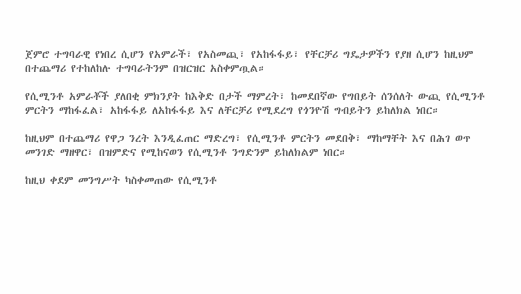ጀምሮ ተግባራዊ የነበረ ሲሆን የአምራች፣ የአስመጪ፣ የአከፋፋይ፣ የቸርቻሪ ግዴታዎችን የያዘ ሲሆን ከዚህም በተጨማሪ የተከለከሉ ተግባራትንም በዝርዝር አስቀምጧል።

የሲሚንቶ አምራቾች ያለበቂ ምክንያት ከእቅድ በታች ማምረት፣ ከመደበኛው የግበይት ሰንሰለት ውጪ የሲሚንቶ ምርትን ማከፋፈል፣ አከፋፋይ ለአከፋፋይ እና ለቸርቻሪ የሚደረግ የጎንዮሽ ግብይትን ይከለክል ነበር።

ከዚህም በተጨማሪ የዋጋ ንረት እንዲፈጠር ማድረግ፣ የሲሚንቶ ምርትን መደበቅ፣ ማከማቸት እና በሕገ ወጥ መንገድ ማዘዋር፣ በዝምድና የሚከናወን የሲሚንቶ ንግድንም ይከለክልም ነበር።

ከዚህ ቀደም መንግሥት ካስቀመጠው የሲሚንቶ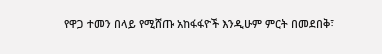የዋጋ ተመን በላይ የሚሸጡ አከፋፋዮች እንዲሁም ምርት በመደበቅ፣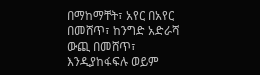በማከማቸት፣ አየር በአየር በመሸጥ፣ ከንግድ አድራሻ ውጪ በመሸጥ፣ እንዲያከፋፍሉ ወይም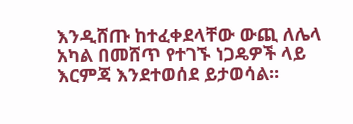እንዲሸጡ ከተፈቀደላቸው ውጪ ለሌላ አካል በመሸጥ የተገኙ ነጋዴዎች ላይ እርምጃ እንደተወሰደ ይታወሳል።